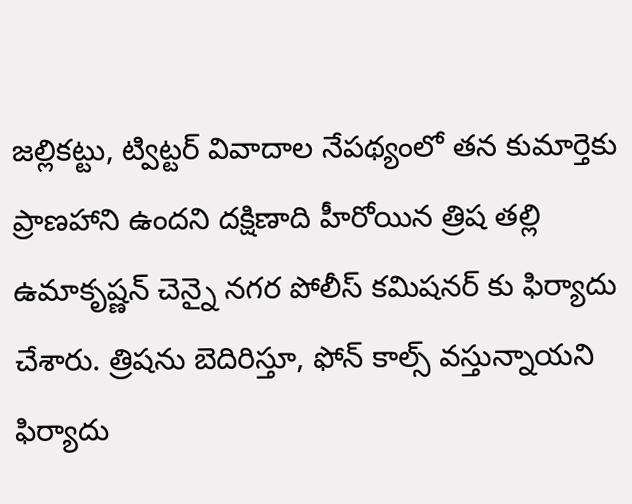జల్లికట్టు, ట్విట్టర్ వివాదాల నేపథ్యంలో తన కుమార్తెకు ప్రాణహాని ఉందని దక్షిణాది హీరోయిన త్రిష తల్లి ఉమాకృష్ణన్ చెన్నై నగర పోలీస్ కమిషనర్ కు ఫిర్యాదు చేశారు. త్రిషను బెదిరిస్తూ, ఫోన్ కాల్స్ వస్తున్నాయని ఫిర్యాదు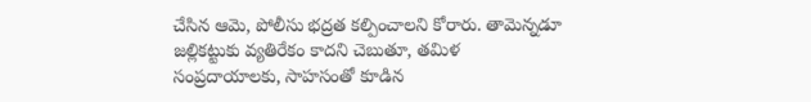చేసిన ఆమె, పోలీసు భద్రత కల్పించాలని కోరారు. తామెన్నడూ జల్లికట్టుకు వ్యతిరేకం కాదని చెబుతూ, తమిళ సంప్రదాయాలకు, సాహసంతో కూడిన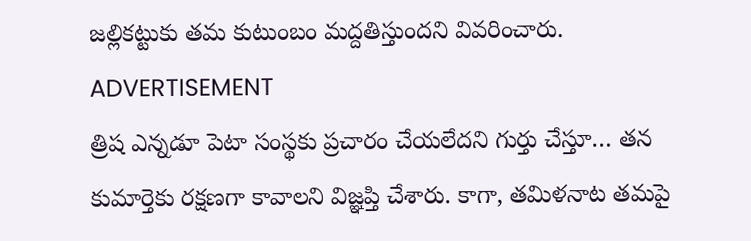జల్లికట్టుకు తమ కుటుంబం మద్దతిస్తుందని వివరించారు.
ADVERTISEMENT
త్రిష ఎన్నడూ పెటా సంస్థకు ప్రచారం చేయలేదని గుర్తు చేస్తూ… తన కుమార్తెకు రక్షణగా కావాలని విజ్ఞప్తి చేశారు. కాగా, తమిళనాట తమపై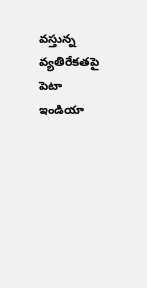వస్తున్న వ్యతిరేకతపై పెటా ఇండియా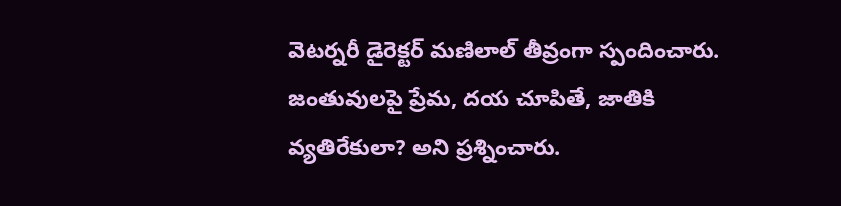వెటర్నరీ డైరెక్టర్ మణిలాల్ తీవ్రంగా స్పందించారు. జంతువులపై ప్రేమ, దయ చూపితే, జాతికి వ్యతిరేకులా? అని ప్రశ్నించారు.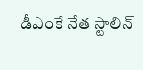డీఎంకే నేత స్టాలిన్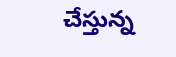చేస్తున్న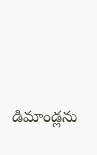డిమాండ్లను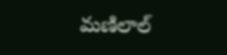మణిలాల్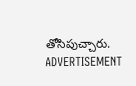తోసిపుచ్చారు.
ADVERTISEMENT